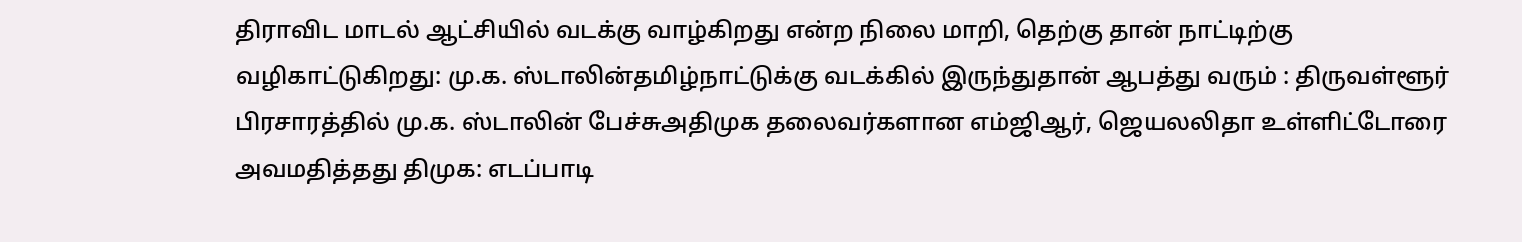திராவிட மாடல் ஆட்சியில் வடக்கு வாழ்கிறது என்ற நிலை மாறி, தெற்கு தான் நாட்டிற்கு வழிகாட்டுகிறது: மு.க. ஸ்டாலின்தமிழ்நாட்டுக்கு வடக்கில் இருந்துதான் ஆபத்து வரும் : திருவள்ளூர் பிரசாரத்தில் மு.க. ஸ்டாலின் பேச்சுஅதிமுக தலைவர்களான எம்ஜிஆர், ஜெயலலிதா உள்ளிட்டோரை அவமதித்தது திமுக: எடப்பாடி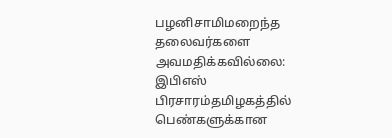பழனிசாமிமறைந்த தலைவர்களை அவமதிக்கவில்லை: இபிஎஸ் பிரசாரம்தமிழகத்தில் பெண்களுக்கான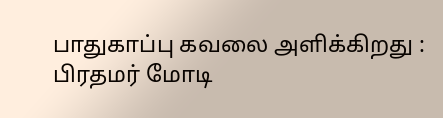பாதுகாப்பு கவலை அளிக்கிறது : பிரதமர் மோடி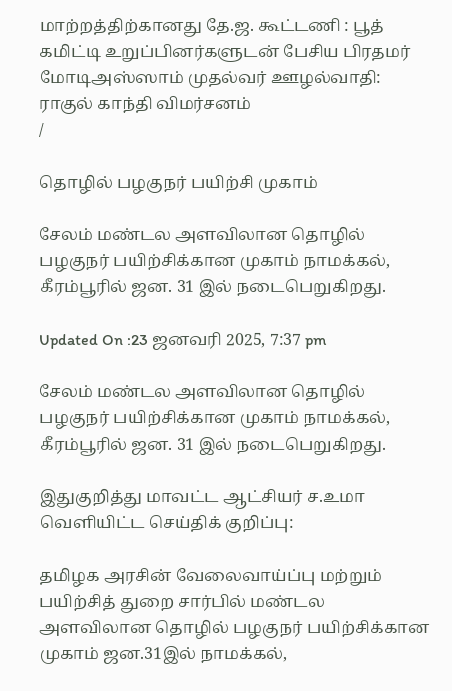மாற்றத்திற்கானது தே.ஜ. கூட்டணி : பூத் கமிட்டி உறுப்பினர்களுடன் பேசிய பிரதமர் மோடிஅஸ்ஸாம் முதல்வர் ஊழல்வாதி: ராகுல் காந்தி விமர்சனம்
/

தொழில் பழகுநர் பயிற்சி முகாம்

சேலம் மண்டல அளவிலான தொழில் பழகுநர் பயிற்சிக்கான முகாம் நாமக்கல், கீரம்பூரில் ஜன. 31 இல் நடைபெறுகிறது.

Updated On :23 ஜனவரி 2025, 7:37 pm

சேலம் மண்டல அளவிலான தொழில் பழகுநர் பயிற்சிக்கான முகாம் நாமக்கல், கீரம்பூரில் ஜன. 31 இல் நடைபெறுகிறது.

இதுகுறித்து மாவட்ட ஆட்சியர் ச.உமா வெளியிட்ட செய்திக் குறிப்பு:

தமிழக அரசின் வேலைவாய்ப்பு மற்றும் பயிற்சித் துறை சார்பில் மண்டல அளவிலான தொழில் பழகுநர் பயிற்சிக்கான முகாம் ஜன.31இல் நாமக்கல்,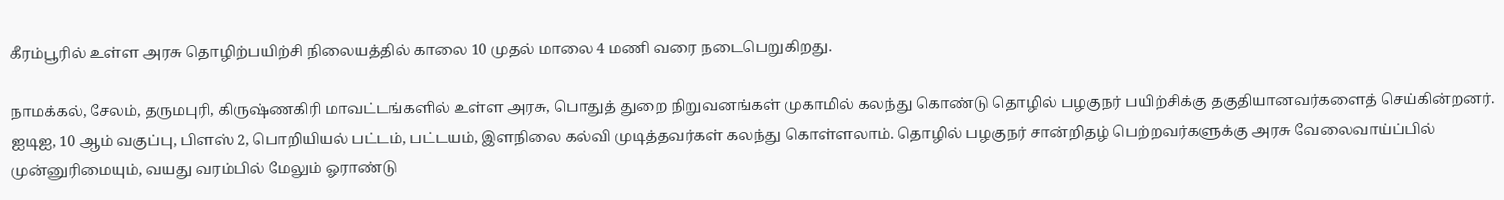கீரம்பூரில் உள்ள அரசு தொழிற்பயிற்சி நிலையத்தில் காலை 10 முதல் மாலை 4 மணி வரை நடைபெறுகிறது.

நாமக்கல், சேலம், தருமபுரி, கிருஷ்ணகிரி மாவட்டங்களில் உள்ள அரசு, பொதுத் துறை நிறுவனங்கள் முகாமில் கலந்து கொண்டு தொழில் பழகுநர் பயிற்சிக்கு தகுதியானவர்களைத் செய்கின்றனர். ஐடிஐ, 10 ஆம் வகுப்பு, பிளஸ் 2, பொறியியல் பட்டம், பட்டயம், இளநிலை கல்வி முடித்தவர்கள் கலந்து கொள்ளலாம். தொழில் பழகுநர் சான்றிதழ் பெற்றவர்களுக்கு அரசு வேலைவாய்ப்பில் முன்னுரிமையும், வயது வரம்பில் மேலும் ஓராண்டு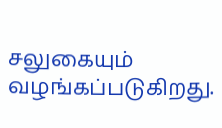சலுகையும் வழங்கப்படுகிறது.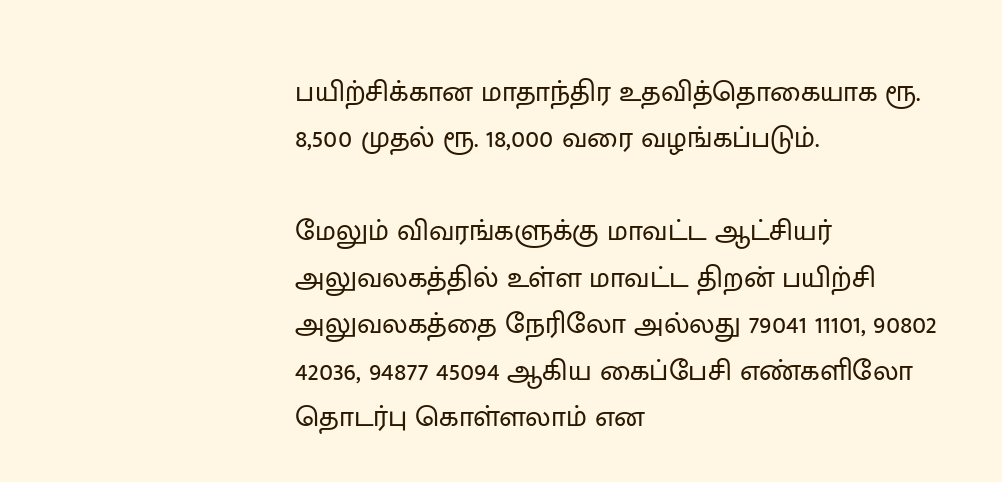பயிற்சிக்கான மாதாந்திர உதவித்தொகையாக ரூ. 8,500 முதல் ரூ. 18,000 வரை வழங்கப்படும்.

மேலும் விவரங்களுக்கு மாவட்ட ஆட்சியர் அலுவலகத்தில் உள்ள மாவட்ட திறன் பயிற்சி அலுவலகத்தை நேரிலோ அல்லது 79041 11101, 90802 42036, 94877 45094 ஆகிய கைப்பேசி எண்களிலோ தொடர்பு கொள்ளலாம் என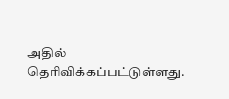அதில் தெரிவிக்கப்பட்டுள்ளது.